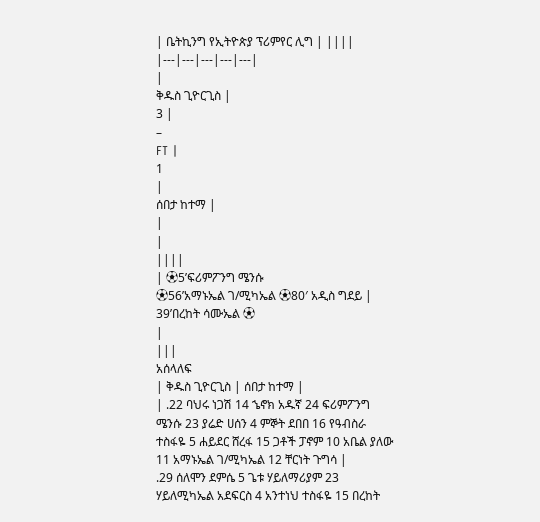| ቤትኪንግ የኢትዮጵያ ፕሪምየር ሊግ | ||||
|---|---|---|---|---|
|
ቅዱስ ጊዮርጊስ |
3 |
–
FT |
1
|
ሰበታ ከተማ |
|
|
||||
| ⚽5’ፍሪምፖንግ ሜንሱ
⚽56’አማኑኤል ገ/ሚካኤል ⚽80′ አዲስ ግደይ |
39’በረከት ሳሙኤል ⚽
|
|||
አሰላለፍ
| ቅዱስ ጊዮርጊስ | ሰበታ ከተማ |
| .22 ባህሩ ነጋሽ 14 ኄኖክ አዱኛ 24 ፍሪምፖንግ ሜንሱ 23 ያሬድ ሀሰን 4 ምኞት ደበበ 16 የዓብስራ ተስፋዬ 5 ሐይደር ሸረፋ 15 ጋቶች ፓኖም 10 አቤል ያለው 11 አማኑኤል ገ/ሚካኤል 12 ቸርነት ጉግሳ |
.29 ሰለሞን ደምሴ 5 ጌቱ ሃይለማሪያም 23 ሃይለሚካኤል አደፍርስ 4 አንተነህ ተስፋዬ 15 በረከት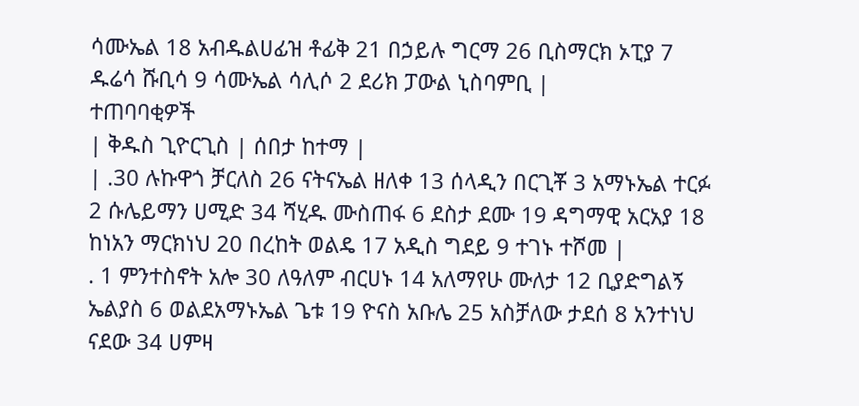ሳሙኤል 18 አብዱልሀፊዝ ቶፊቅ 21 በኃይሉ ግርማ 26 ቢስማርክ ኦፒያ 7 ዱሬሳ ሹቢሳ 9 ሳሙኤል ሳሊሶ 2 ደሪክ ፓውል ኒስባምቢ |
ተጠባባቂዎች
| ቅዱስ ጊዮርጊስ | ሰበታ ከተማ |
| .30 ሉኩዋጎ ቻርለስ 26 ናትናኤል ዘለቀ 13 ሰላዲን በርጊቾ 3 አማኑኤል ተርፉ 2 ሱሌይማን ሀሚድ 34 ሻሂዱ ሙስጠፋ 6 ደስታ ደሙ 19 ዳግማዊ አርአያ 18 ከነአን ማርክነህ 20 በረከት ወልዴ 17 አዲስ ግደይ 9 ተገኑ ተሾመ |
. 1 ምንተስኖት አሎ 30 ለዓለም ብርሀኑ 14 አለማየሁ ሙለታ 12 ቢያድግልኝ ኤልያስ 6 ወልደአማኑኤል ጌቱ 19 ዮናስ አቡሌ 25 አስቻለው ታደሰ 8 አንተነህ ናደው 34 ሀምዛ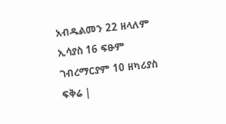አብዱልመን 22 ዘላለም ኢሳያስ 16 ፍፁም ገብረማርያም 10 ዘካሪያስ ፍቅሬ |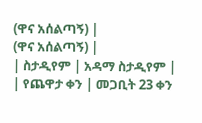(ዋና አሰልጣኝ) |
(ዋና አሰልጣኝ) |
| ስታዲየም | አዳማ ስታዲየም |
| የጨዋታ ቀን | መጋቢት 23 ቀን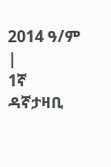2014 ዓ/ም |
1ኛ ዳኛታዛቢ